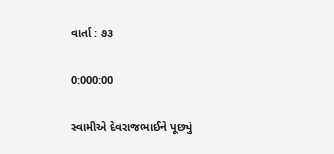વાર્તા : ૭૩

0:000:00

સ્વામીએ દેવરાજભાઈને પૂછ્યું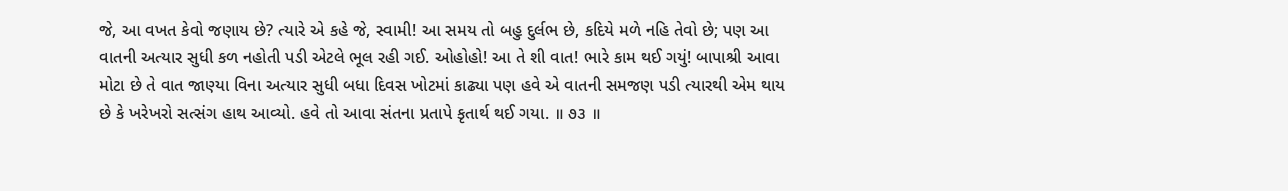જે, આ વખત કેવો જણાય છે? ત્યારે એ કહે જે, સ્વામી! આ સમય તો બહુ દુર્લભ છે, કદિયે મળે નહિ તેવો છે; પણ આ વાતની અત્યાર સુધી કળ નહોતી પડી એટલે ભૂલ રહી ગઈ. ઓહોહો! આ તે શી વાત! ભારે કામ થઈ ગયું! બાપાશ્રી આવા મોટા છે તે વાત જાણ્યા વિના અત્યાર સુધી બધા દિવસ ખોટમાં કાઢ્યા પણ હવે એ વાતની સમજણ પડી ત્યારથી એમ થાય છે કે ખરેખરો સત્સંગ હાથ આવ્યો. હવે તો આવા સંતના પ્રતાપે કૃતાર્થ થઈ ગયા. ॥ ૭૩ ॥